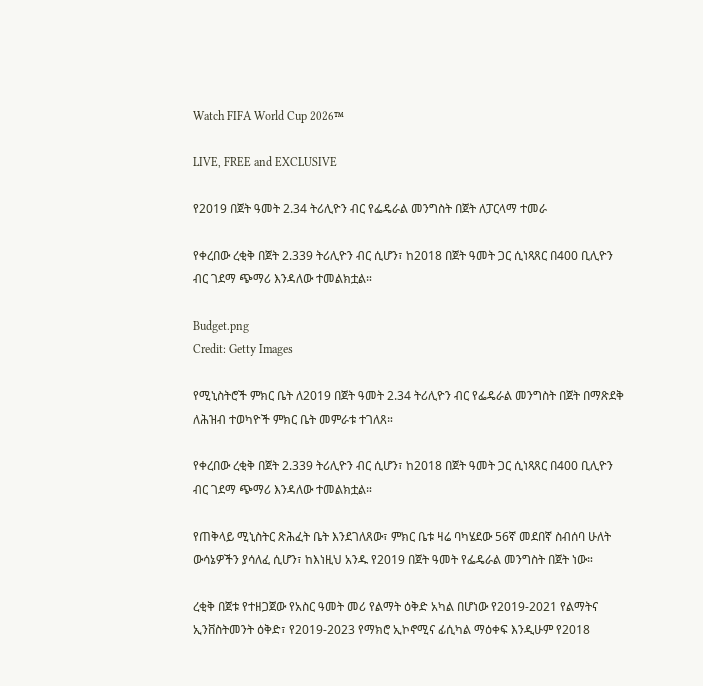Watch FIFA World Cup 2026™

LIVE, FREE and EXCLUSIVE

የ2019 በጀት ዓመት 2.34 ትሪሊዮን ብር የፌዴራል መንግስት በጀት ለፓርላማ ተመራ

የቀረበው ረቂቅ በጀት 2.339 ትሪሊዮን ብር ሲሆን፣ ከ2018 በጀት ዓመት ጋር ሲነጻጸር በ400 ቢሊዮን ብር ገደማ ጭማሪ እንዳለው ተመልክቷል።

Budget.png
Credit: Getty Images

የሚኒስትሮች ምክር ቤት ለ2019 በጀት ዓመት 2.34 ትሪሊዮን ብር የፌዴራል መንግስት በጀት በማጽደቅ ለሕዝብ ተወካዮች ምክር ቤት መምራቱ ተገለጸ።

የቀረበው ረቂቅ በጀት 2.339 ትሪሊዮን ብር ሲሆን፣ ከ2018 በጀት ዓመት ጋር ሲነጻጸር በ400 ቢሊዮን ብር ገደማ ጭማሪ እንዳለው ተመልክቷል።

የጠቅላይ ሚኒስትር ጽሕፈት ቤት እንደገለጸው፣ ምክር ቤቱ ዛሬ ባካሄደው 56ኛ መደበኛ ስብሰባ ሁለት ውሳኔዎችን ያሳለፈ ሲሆን፣ ከእነዚህ አንዱ የ2019 በጀት ዓመት የፌዴራል መንግስት በጀት ነው።

ረቂቅ በጀቱ የተዘጋጀው የአስር ዓመት መሪ የልማት ዕቅድ አካል በሆነው የ2019-2021 የልማትና ኢንቨስትመንት ዕቅድ፣ የ2019-2023 የማክሮ ኢኮኖሚና ፊሲካል ማዕቀፍ እንዲሁም የ2018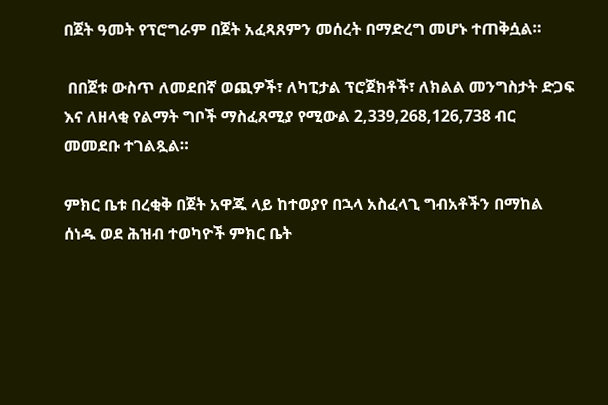በጀት ዓመት የፕሮግራም በጀት አፈጻጸምን መሰረት በማድረግ መሆኑ ተጠቅሷል።

 በበጀቱ ውስጥ ለመደበኛ ወጪዎች፣ ለካፒታል ፕሮጀክቶች፣ ለክልል መንግስታት ድጋፍ እና ለዘላቂ የልማት ግቦች ማስፈጸሚያ የሚውል 2,339,268,126,738 ብር መመደቡ ተገልጿል።

ምክር ቤቱ በረቂቅ በጀት አዋጁ ላይ ከተወያየ በኋላ አስፈላጊ ግብአቶችን በማከል ሰነዱ ወደ ሕዝብ ተወካዮች ምክር ቤት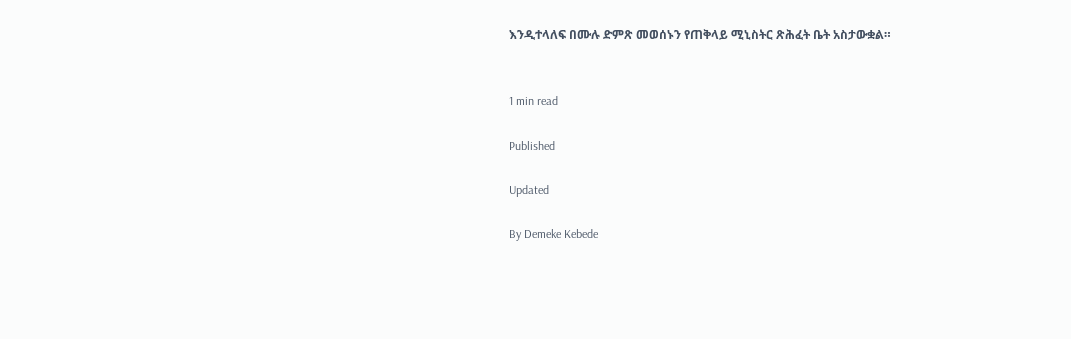እንዲተላለፍ በሙሉ ድምጽ መወሰኑን የጠቅላይ ሚኒስትር ጽሕፈት ቤት አስታውቋል።


1 min read

Published

Updated

By Demeke Kebede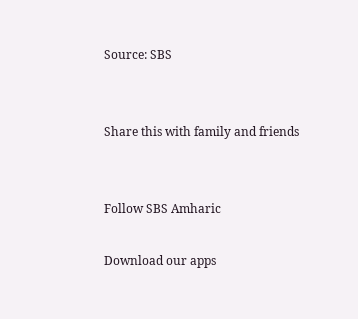Source: SBS


Share this with family and friends


Follow SBS Amharic

Download our apps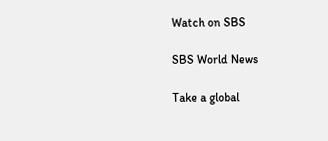Watch on SBS

SBS World News

Take a global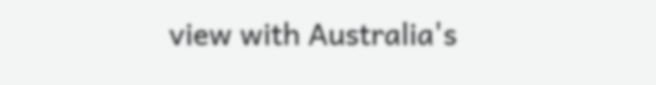view with Australia's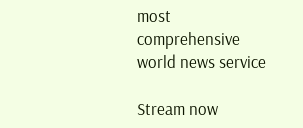most comprehensive world news service

Stream now